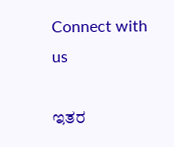Connect with us

ಇತರ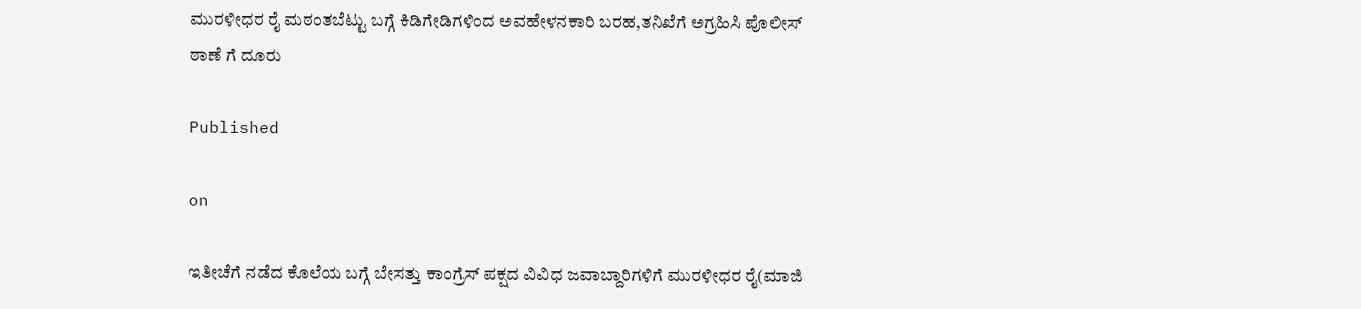ಮುರಳೀಧರ ರೈ ಮಠಂತಬೆಟ್ಟು ಬಗ್ಗೆ ಕಿಡಿಗೇಡಿಗಳಿಂದ ಅವಹೇಳನಕಾರಿ ಬರಹ,ತನಿಖೆಗೆ ಅಗ್ರಹಿಸಿ ಪೊಲೀಸ್ ಠಾಣೆ ಗೆ ದೂರು

Published

on

ಇತೀಚೆಗೆ ನಡೆದ ಕೊಲೆಯ ಬಗ್ಗೆ ಬೇಸತ್ತು ಕಾಂಗ್ರೆಸ್ ಪಕ್ಷದ ವಿವಿಧ ಜವಾಬ್ದಾರಿಗಳಿಗೆ ಮುರಳೀಧರ ರೈ(ಮಾಜಿ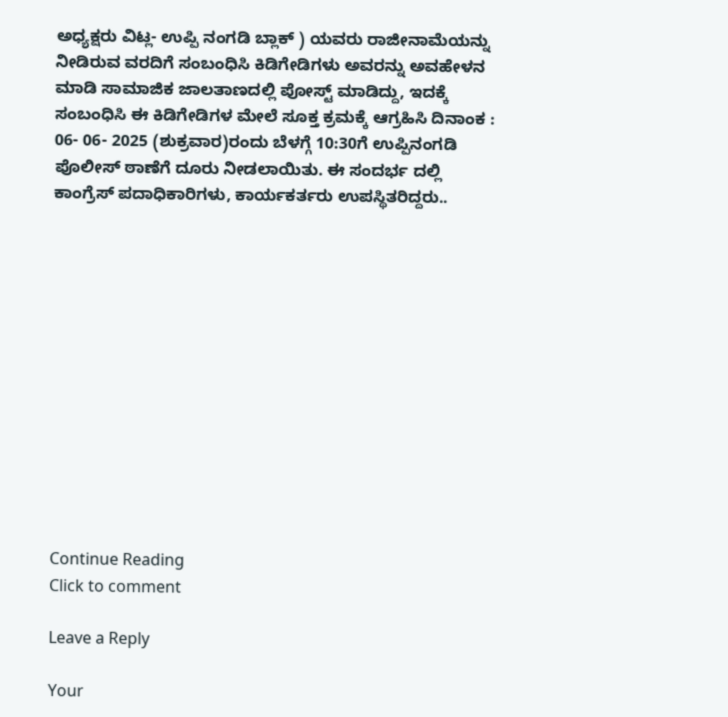ಅಧ್ಯಕ್ಷರು ವಿಟ್ಲ- ಉಪ್ಪಿ ನಂಗಡಿ ಬ್ಲಾಕ್ ) ಯವರು ರಾಜೀನಾಮೆಯನ್ನು ನೀಡಿರುವ ವರದಿಗೆ ಸಂಬಂಧಿಸಿ ಕಿಡಿಗೇಡಿಗಳು ಅವರನ್ನು ಅವಹೇಳನ ಮಾಡಿ ಸಾಮಾಜಿಕ ಜಾಲತಾಣದಲ್ಲಿ ಪೋಸ್ಟ್ ಮಾಡಿದ್ದು, ಇದಕ್ಕೆ ಸಂಬಂಧಿಸಿ ಈ ಕಿಡಿಗೇಡಿಗಳ ಮೇಲೆ ಸೂಕ್ತ ಕ್ರಮಕ್ಕೆ ಆಗ್ರಹಿಸಿ ದಿನಾಂಕ : 06- 06- 2025 (ಶುಕ್ರವಾರ)ರಂದು ಬೆಳಗ್ಗೆ 10:30ಗೆ ಉಪ್ಪಿನಂಗಡಿ ಪೊಲೀಸ್ ಠಾಣೆಗೆ ದೂರು ನೀಡಲಾಯಿತು. ಈ ಸಂದರ್ಭ ದಲ್ಲಿ ಕಾಂಗ್ರೆಸ್ ಪದಾಧಿಕಾರಿಗಳು, ಕಾರ್ಯಕರ್ತರು ಉಪಸ್ಥಿತರಿದ್ದರು..













Continue Reading
Click to comment

Leave a Reply

Your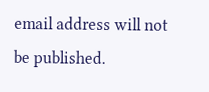email address will not be published.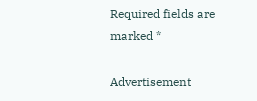Required fields are marked *

Advertisement